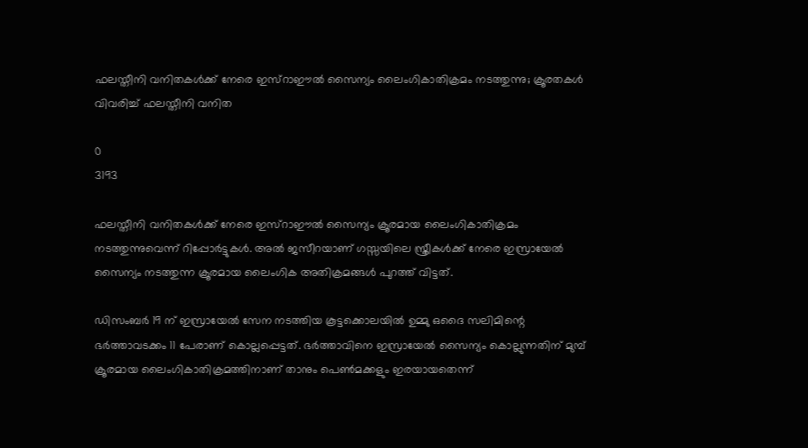ഫലസ്തീനി വനിതകൾക്ക് നേരെ ഇസ്റാഈൽ സൈന്യം ലൈംഗികാതിക്രമം നടത്തുന്നു; ക്രൂരതകൾ വിവരിച്ച് ഫലസ്തീനി വനിത

0
3193

ഫലസ്തീനി വനിതകൾക്ക് നേരെ ഇസ്റാഈൽ സൈന്യം ക്രൂരമായ ലൈംഗികാതിക്രമം നടത്തുന്നുവെന്ന് റിപ്പോർട്ടുകൾ. അൽ ജസീറയാണ് ഗസ്സയിലെ സ്ത്രീകൾക്ക് നേരെ ഇസ്രായേൽ സൈന്യം നടത്തുന്ന ക്രൂരമായ ലൈംഗിക അതിക്രമങ്ങൾ പുറത്ത് വിട്ടത്.

ഡിസംബർ 19 ന് ഇസ്രായേൽ സേന നടത്തിയ കൂട്ടക്കൊലയിൽ ഉമ്മു ഒദൈ സലിമിന്റെ ഭർത്താവടക്കം 11 പേരാണ് കൊല്ലപ്പെട്ടത്. ഭർത്താവിനെ ഇസ്രായേൽ സൈന്യം കൊല്ലുന്നതിന് മുമ്പ് ക്രൂരമായ ലൈംഗികാതിക്രമത്തിനാണ് താനും പെൺമക്കളും ഇരയായതെന്ന്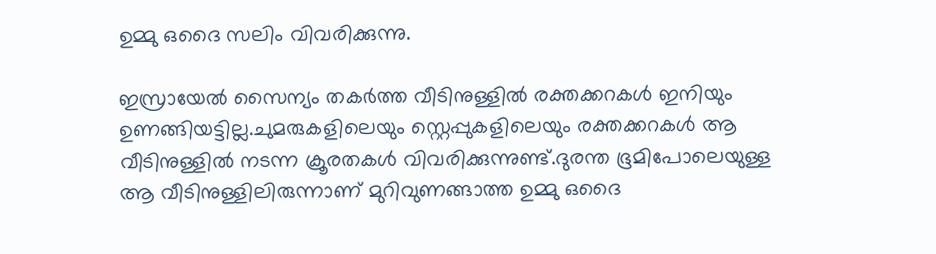ഉമ്മു ഒദൈ സലിം വിവരിക്കുന്നു.

ഇസ്രായേൽ സൈന്യം തകർത്ത വീടിനുള്ളിൽ രക്തക്കറകൾ ഇനിയും ഉണങ്ങിയട്ടില്ല.ചുമരുകളിലെയും സ്റ്റെപ്പുകളിലെയും രക്തക്കറകൾ ആ വീടിനുള്ളിൽ നടന്ന ക്രൂരതകൾ വിവരിക്കുന്നുണ്ട്.ദുരന്ത ഭൂമിപോലെയുള്ള ആ വീടിനുള്ളിലിരുന്നാണ് മുറിവുണങ്ങാത്ത ഉമ്മു ഒദൈ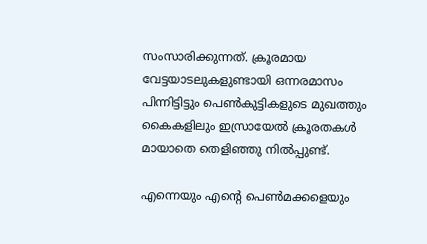സംസാരിക്കുന്നത്. ക്രൂരമായ വേട്ടയാടലുകളുണ്ടായി ഒന്നരമാസം പിന്നിട്ടിട്ടും പെൺകുട്ടികളുടെ മുഖത്തും കൈകളിലും ഇസ്രായേൽ ക്രൂരതകൾ മായാതെ തെളിഞ്ഞു നിൽപ്പുണ്ട്.

എന്നെയും എന്റെ പെൺമക്കളെയും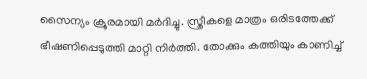സൈന്യം ക്രൂരമായി മർദിച്ചു. സ്ത്രീകളെ മാത്രം ഒരിടത്തേക്ക് ഭീഷണിപ്പെടുത്തി മാറ്റി നിർത്തി. തോക്കും കത്തിയും കാണിച്ച്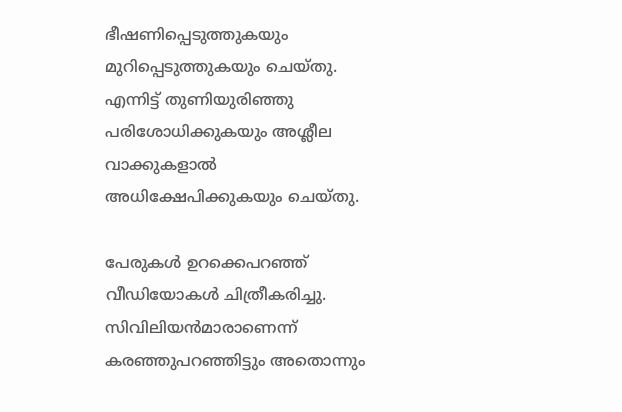ഭീഷണിപ്പെടുത്തുകയും മുറിപ്പെടുത്തുകയും ചെയ്തു. എന്നിട്ട് തുണിയുരിഞ്ഞു പരിശോധിക്കുകയും അശ്ലീല വാക്കുകളാൽ അധിക്ഷേപിക്കുകയും ചെയ്തു.

പേരുകൾ ഉറക്കെപറഞ്ഞ് വീഡിയോകൾ ചിത്രീകരിച്ചു. സിവിലിയൻമാരാണെന്ന് കരഞ്ഞുപറഞ്ഞിട്ടും അതൊന്നും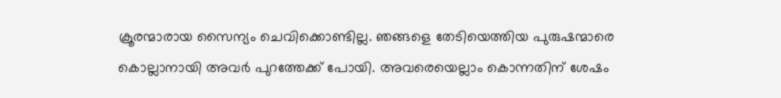ക്രൂരന്മാരായ സൈന്യം ചെവിക്കൊണ്ടില്ല. ഞങ്ങളെ തേടിയെത്തിയ പുരുഷന്മാരെ കൊല്ലാനായി അവർ പുറത്തേക്ക് പോയി. അവരെയെല്ലാം കൊന്നതിന് ശേഷം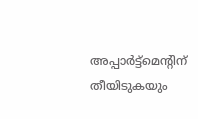അപ്പാർട്ട്മെന്റിന് തീയിടുകയും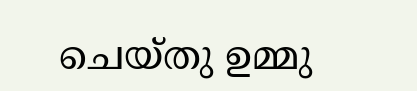ചെയ്തു ഉമ്മു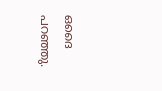ഒദൈ പറഞ്ഞു.